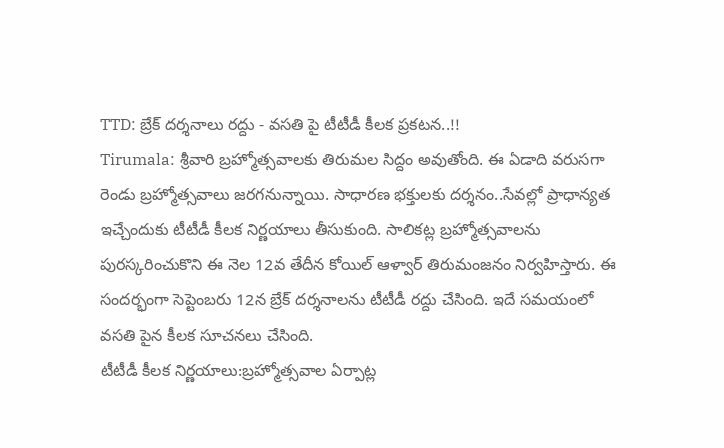TTD: బ్రేక్ దర్శనాలు రద్దు - వసతి పై టీటీడీ కీలక ప్రకటన..!!
Tirumala: శ్రీవారి బ్రహ్మోత్సవాలకు తిరుమల సిద్దం అవుతోంది. ఈ ఏడాది వరుసగా రెండు బ్రహ్మోత్సవాలు జరగనున్నాయి. సాధారణ భక్తులకు దర్శనం..సేవల్లో ప్రాధాన్యత ఇచ్చేందుకు టీటీడీ కీలక నిర్ణయాలు తీసుకుంది. సాలికట్ల బ్రహ్మోత్సవాలను పురస్కరించుకొని ఈ నెల 12వ తేదీన కోయిల్ ఆళ్వార్ తిరుమంజనం నిర్వహిస్తారు. ఈ సందర్భంగా సెప్టెంబరు 12న బ్రేక్ దర్శనాలను టీటీడీ రద్దు చేసింది. ఇదే సమయంలో వసతి పైన కీలక సూచనలు చేసింది.
టీటీడీ కీలక నిర్ణయాలు:బ్రహ్మోత్సవాల ఏర్పాట్ల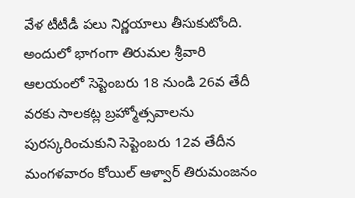వేళ టీటీడీ పలు నిర్ణయాలు తీసుకుటోంది. అందులో భాగంగా తిరుమల శ్రీవారి ఆలయంలో సెప్టెంబరు 18 నుండి 26వ తేదీ వరకు సాలకట్ల బ్రహ్మోత్సవాలను పురస్కరించుకుని సెప్టెంబరు 12వ తేదీన మంగళవారం కోయిల్ ఆళ్వార్ తిరుమంజనం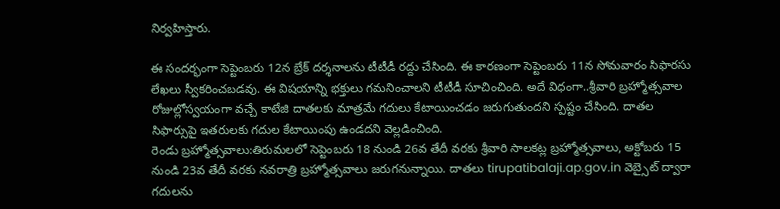నిర్వహిస్తారు.

ఈ సందర్భంగా సెప్టెంబరు 12న బ్రేక్ దర్శనాలను టీటీడీ రద్దు చేసింది. ఈ కారణంగా సెప్టెంబరు 11న సోమవారం సిఫారసు లేఖలు స్వీకరించబడవు. ఈ విషయాన్ని భక్తులు గమనించాలని టీటీడీ సూచించింది. అదే విధంగా..శ్రీవారి బ్రహ్మోత్సవాల రోజుల్లోస్వయంగా వచ్చే కాటేజి దాతలకు మాత్రమే గదులు కేటాయించడం జరుగుతుందని స్పష్టం చేసింది. దాతల సిఫార్సుపై ఇతరులకు గదుల కేటాయింపు ఉండదని వెల్లడించింది.
రెండు బ్రహ్మోత్సవాలు:తిరుమలలో సెప్టెంబరు 18 నుండి 26వ తేదీ వరకు శ్రీవారి సాలకట్ల బ్రహ్మోత్సవాలు, అక్టోబరు 15 నుండి 23వ తేదీ వరకు నవరాత్రి బ్రహ్మోత్సవాలు జరుగనున్నాయి. దాతలు tirupatibalaji.ap.gov.in వెబ్సైట్ ద్వారా గదులను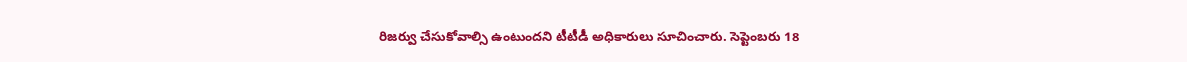రిజర్వు చేసుకోవాల్సి ఉంటుందని టీటీడీ అధికారులు సూచించారు. సెప్టెంబరు 18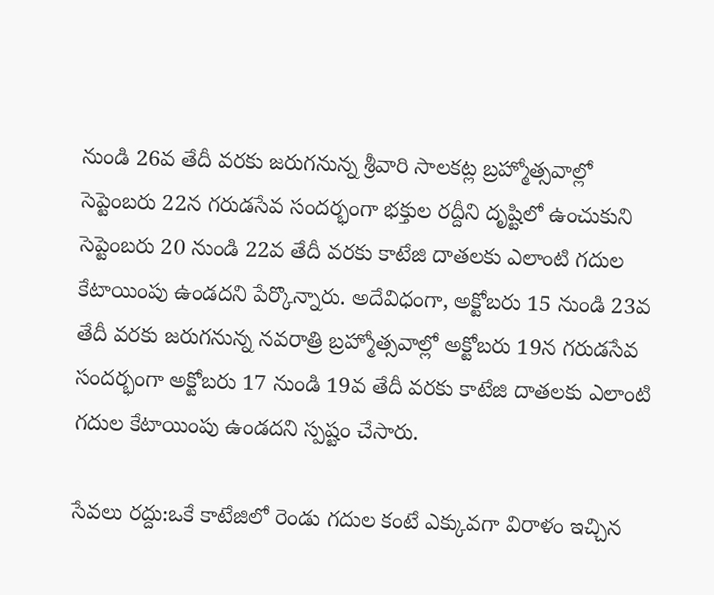నుండి 26వ తేదీ వరకు జరుగనున్న శ్రీవారి సాలకట్ల బ్రహ్మోత్సవాల్లో సెప్టెంబరు 22న గరుడసేవ సందర్భంగా భక్తుల రద్దీని దృష్టిలో ఉంచుకుని సెప్టెంబరు 20 నుండి 22వ తేదీ వరకు కాటేజి దాతలకు ఎలాంటి గదుల కేటాయింపు ఉండదని పేర్కొన్నారు. అదేవిధంగా, అక్టోబరు 15 నుండి 23వ తేదీ వరకు జరుగనున్న నవరాత్రి బ్రహ్మోత్సవాల్లో అక్టోబరు 19న గరుడసేవ సందర్భంగా అక్టోబరు 17 నుండి 19వ తేదీ వరకు కాటేజి దాతలకు ఎలాంటి గదుల కేటాయింపు ఉండదని స్పష్టం చేసారు.

సేవలు రద్దు:ఒకే కాటేజిలో రెండు గదుల కంటే ఎక్కువగా విరాళం ఇచ్చిన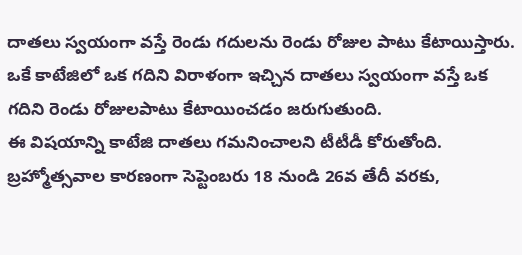దాతలు స్వయంగా వస్తే రెండు గదులను రెండు రోజుల పాటు కేటాయిస్తారు. ఒకే కాటేజిలో ఒక గదిని విరాళంగా ఇచ్చిన దాతలు స్వయంగా వస్తే ఒక గదిని రెండు రోజులపాటు కేటాయించడం జరుగుతుంది.
ఈ విషయాన్ని కాటేజి దాతలు గమనించాలని టీటీడీ కోరుతోంది. బ్రహ్మోత్సవాల కారణంగా సెప్టెంబరు 18 నుండి 26వ తేదీ వరకు,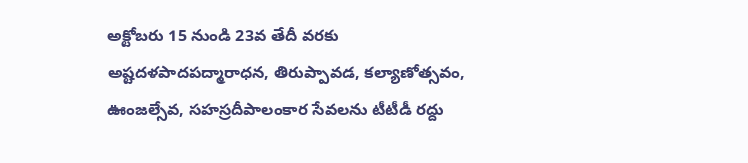అక్టోబరు 15 నుండి 23వ తేదీ వరకు అష్టదళపాదపద్మారాధన, తిరుప్పావడ, కల్యాణోత్సవం, ఊంజల్సేవ, సహస్రదీపాలంకార సేవలను టీటీడీ రద్దు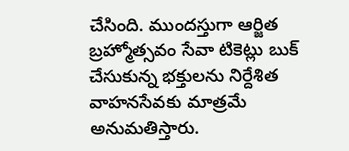చేసింది. ముందస్తుగా ఆర్జిత బ్రహ్మోత్సవం సేవా టికెట్లు బుక్ చేసుకున్న భక్తులను నిర్దేశిత వాహనసేవకు మాత్రమే అనుమతిస్తారు.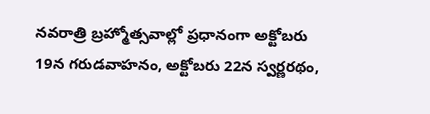నవరాత్రి బ్రహ్మోత్సవాల్లో ప్రధానంగా అక్టోబరు 19న గరుడవాహనం, అక్టోబరు 22న స్వర్ణరథం,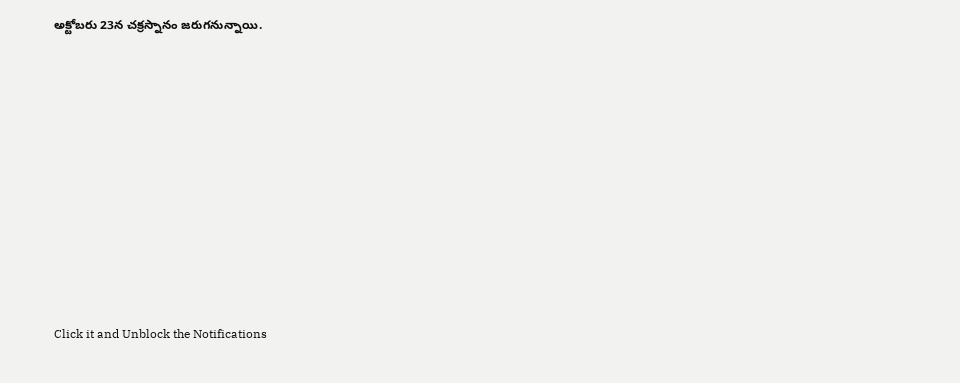అక్టోబరు 23న చక్రస్నానం జరుగనున్నాయి.












Click it and Unblock the Notifications